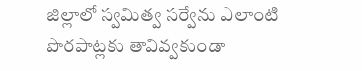జిల్లాలో స్వమిత్వ సర్వేను ఎలాంటి పొరపాట్లకు తావివ్వకుండా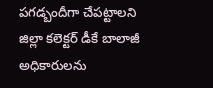పగడ్బందీగా చేపట్టాలని జిల్లా కలెక్టర్ డీకే బాలాజీ అధికారులను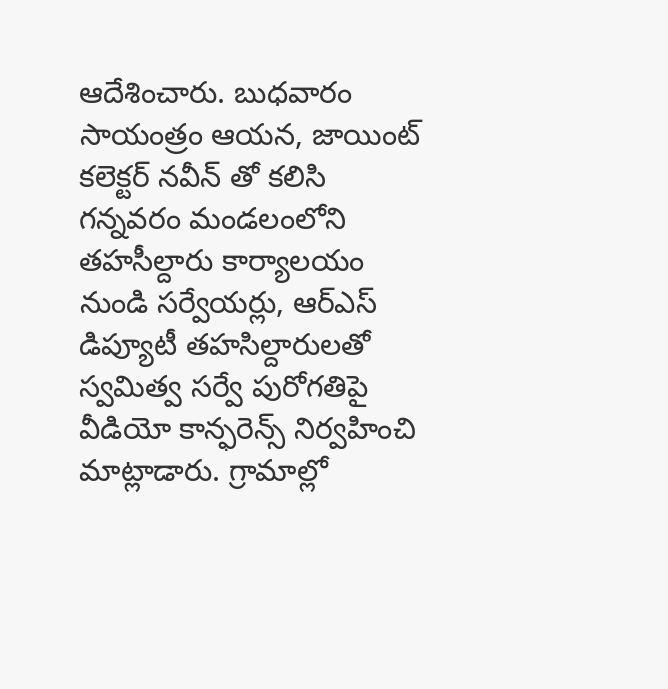ఆదేశించారు. బుధవారం సాయంత్రం ఆయన, జాయింట్ కలెక్టర్ నవీన్ తో కలిసి గన్నవరం మండలంలోని తహసీల్దారు కార్యాలయం నుండి సర్వేయర్లు, ఆర్ఎస్ డిప్యూటీ తహసిల్దారులతో స్వమిత్వ సర్వే పురోగతిపై వీడియో కాన్ఫరెన్స్ నిర్వహించి మాట్లాడారు. గ్రామాల్లో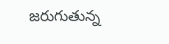జరుగుతున్న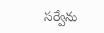సర్వేను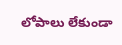లోపాలు లేకుండా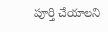పూర్తి చేయాలని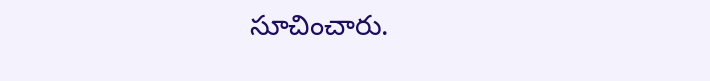సూచించారు.